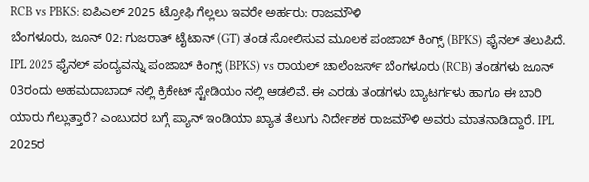RCB vs PBKS: ಐಪಿಎಲ್ 2025 ಟ್ರೋಫಿ ಗೆಲ್ಲಲು ಇವರೇ ಅರ್ಹರು: ರಾಜಮೌಳಿ
ಬೆಂಗಳೂರು, ಜೂನ್ 02: ಗುಜರಾತ್ ಟೈಟಾನ್ (GT) ತಂಡ ಸೋಲಿಸುವ ಮೂಲಕ ಪಂಜಾಬ್ ಕಿಂಗ್ಸ್ (BPKS) ಫೈನಲ್ ತಲುಪಿದೆ. IPL 2025 ಫೈನಲ್ ಪಂದ್ಯವನ್ನು ಪಂಜಾಬ್ ಕಿಂಗ್ಸ್ (BPKS) vs ರಾಯಲ್ ಚಾಲೆಂಜರ್ಸ್ ಬೆಂಗಳೂರು (RCB) ತಂಡಗಳು ಜೂನ್ 03ರಂದು ಅಹಮದಾಬಾದ್ ನಲ್ಲಿ ಕ್ರಿಕೇಟ್ ಸ್ಟೇಡಿಯಂ ನಲ್ಲಿ ಆಡಲಿವೆ. ಈ ಎರಡು ತಂಡಗಳು ಬ್ಯಾಟರ್ಗಳು ಹಾಗೂ ಈ ಬಾರಿ ಯಾರು ಗೆಲ್ಲುತ್ತಾರೆ? ಎಂಬುದರ ಬಗ್ಗೆ ಪ್ಯಾನ್ ಇಂಡಿಯಾ ಖ್ಯಾತ ತೆಲುಗು ನಿರ್ದೇಶಕ ರಾಜಮೌಳಿ ಅವರು ಮಾತನಾಡಿದ್ದಾರೆ. IPL 2025ರ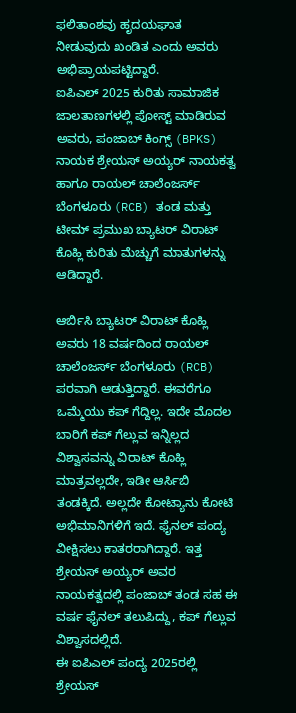ಫಲಿತಾಂಶವು ಹೃದಯಘಾತ ನೀಡುವುದು ಖಂಡಿತ ಎಂದು ಅವರು ಅಭಿಪ್ರಾಯಪಟ್ಟಿದ್ದಾರೆ.
ಐಪಿಎಲ್ 2025 ಕುರಿತು ಸಾಮಾಜಿಕ ಜಾಲತಾಣಗಳಲ್ಲಿ ಪೋಸ್ಟ್ ಮಾಡಿರುವ ಅವರು, ಪಂಜಾಬ್ ಕಿಂಗ್ಸ್ (BPKS) ನಾಯಕ ಶ್ರೇಯಸ್ ಅಯ್ಯರ್ ನಾಯಕತ್ವ ಹಾಗೂ ರಾಯಲ್ ಚಾಲೆಂಜರ್ಸ್ ಬೆಂಗಳೂರು (RCB) ತಂಡ ಮತ್ತು ಟೀಮ್ ಪ್ರಮುಖ ಬ್ಯಾಟರ್ ವಿರಾಟ್ ಕೊಹ್ಲಿ ಕುರಿತು ಮೆಚ್ಚುಗೆ ಮಾತುಗಳನ್ನು ಆಡಿದ್ದಾರೆ.

ಆರ್ಬಿಸಿ ಬ್ಯಾಟರ್ ವಿರಾಟ್ ಕೊಹ್ಲಿ ಅವರು 18 ವರ್ಷದಿಂದ ರಾಯಲ್ ಚಾಲೆಂಜರ್ಸ್ ಬೆಂಗಳೂರು (RCB) ಪರವಾಗಿ ಆಡುತ್ತಿದ್ದಾರೆ. ಈವರೆಗೂ ಒಮ್ಮೆಯು ಕಪ್ ಗೆದ್ದಿಲ್ಲ. ಇದೇ ಮೊದಲ ಬಾರಿಗೆ ಕಪ್ ಗೆಲ್ಲುವ ಇನ್ನಿಲ್ಲದ ವಿಶ್ವಾಸವನ್ನು ವಿರಾಟ್ ಕೊಹ್ಲಿ ಮಾತ್ರವಲ್ಲದೇ, ಇಡೀ ಆರ್ಸಿಬಿ ತಂಡಕ್ಕಿದೆ. ಅಲ್ಲದೇ ಕೋಟ್ಯಾನು ಕೋಟಿ ಅಭಿಮಾನಿಗಳಿಗೆ ಇದೆ. ಫೈನಲ್ ಪಂದ್ಯ ವೀಕ್ಷಿಸಲು ಕಾತರರಾಗಿದ್ದಾರೆ. ಇತ್ತ ಶ್ರೇಯಸ್ ಅಯ್ಯರ್ ಅವರ ನಾಯಕತ್ವದಲ್ಲಿ ಪಂಜಾಬ್ ತಂಡ ಸಹ ಈ ವರ್ಷ ಫೈನಲ್ ತಲುಪಿದ್ದು, ಕಪ್ ಗೆಲ್ಲುವ ವಿಶ್ವಾಸದಲ್ಲಿದೆ.
ಈ ಐಪಿಎಲ್ ಪಂದ್ಯ 2025ರಲ್ಲಿ ಶ್ರೇಯಸ್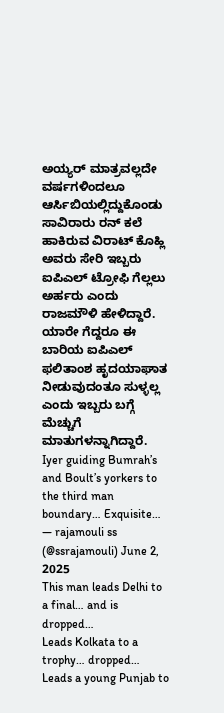ಅಯ್ಯರ್ ಮಾತ್ರವಲ್ಲದೇ ವರ್ಷಗಳಿಂದಲೂ ಆರ್ಸಿಬಿಯಲ್ಲಿದ್ದುಕೊಂಡು ಸಾವಿರಾರು ರನ್ ಕಲೆ ಹಾಕಿರುವ ವಿರಾಟ್ ಕೊಹ್ಲಿ ಅವರು ಸೇರಿ ಇಬ್ಬರು ಐಪಿಎಲ್ ಟ್ರೋಫಿ ಗೆಲ್ಲಲು ಅರ್ಹರು ಎಂದು ರಾಜಮೌಳಿ ಹೇಳಿದ್ದಾರೆ. ಯಾರೇ ಗೆದ್ದರೂ ಈ ಬಾರಿಯ ಐಪಿಎಲ್ ಫಲಿತಾಂಶ ಹೃದಯಾಘಾತ ನೀಡುವುದಂತೂ ಸುಳ್ಳಲ್ಲ ಎಂದು ಇಬ್ಬರು ಬಗ್ಗೆ ಮೆಚ್ಚುಗೆ ಮಾತುಗಳನ್ನಾಗಿದ್ದಾರೆ.
Iyer guiding Bumrah’s and Boult’s yorkers to the third man boundary… Exquisite…
— rajamouli ss (@ssrajamouli) June 2, 2025
This man leads Delhi to a final… and is dropped…
Leads Kolkata to a trophy… dropped…
Leads a young Punjab to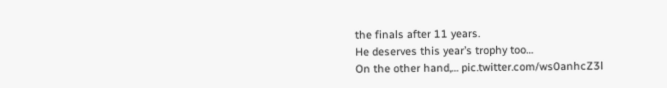the finals after 11 years.
He deserves this year’s trophy too…
On the other hand,… pic.twitter.com/ws0anhcZ3l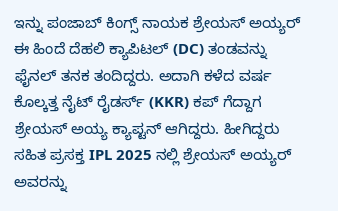ಇನ್ನು ಪಂಜಾಬ್ ಕಿಂಗ್ಸ್ ನಾಯಕ ಶ್ರೇಯಸ್ ಅಯ್ಯರ್ ಈ ಹಿಂದೆ ದೆಹಲಿ ಕ್ಯಾಪಿಟಲ್ (DC) ತಂಡವನ್ನು ಫೈನಲ್ ತನಕ ತಂದಿದ್ದರು. ಅದಾಗಿ ಕಳೆದ ವರ್ಷ ಕೊಲ್ಕತ್ತ ನೈಟ್ ರೈಡರ್ಸ್ (KKR) ಕಪ್ ಗೆದ್ದಾಗ ಶ್ರೇಯಸ್ ಅಯ್ಯ ಕ್ಯಾಪ್ಟನ್ ಆಗಿದ್ದರು. ಹೀಗಿದ್ದರು ಸಹಿತ ಪ್ರಸಕ್ತ IPL 2025 ನಲ್ಲಿ ಶ್ರೇಯಸ್ ಅಯ್ಯರ್ ಅವರನ್ನು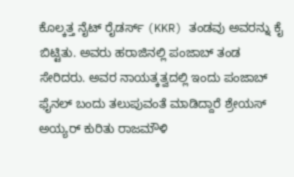ಕೊಲ್ಕತ್ತ ನೈಟ್ ರೈಡರ್ಸ್ (KKR) ತಂಡವು ಅವರನ್ನು ಕೈ ಬಿಟ್ಟಿತು. ಅವರು ಹರಾಜಿನಲ್ಲಿ ಪಂಜಾಬ್ ತಂಡ ಸೇರಿದರು. ಅವರ ನಾಯತ್ಕತ್ವದಲ್ಲಿ ಇಂದು ಪಂಜಾಬ್ ಫೈನಲ್ ಬಂದು ತಲುಪುವಂತೆ ಮಾಡಿದ್ದಾರೆ ಶ್ರೇಯಸ್ ಅಯ್ಯರ್ ಕುರಿತು ರಾಜಮೌಳಿ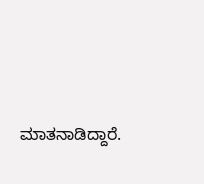ಮಾತನಾಡಿದ್ದಾರೆ.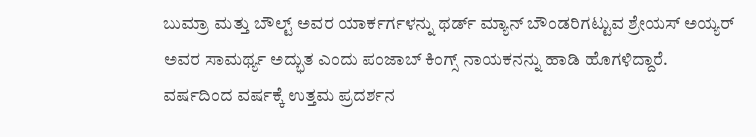ಬುಮ್ರಾ ಮತ್ತು ಬೌಲ್ಟ್ ಅವರ ಯಾರ್ಕರ್ಗಳನ್ನು ಥರ್ಡ್ ಮ್ಯಾನ್ ಬೌಂಡರಿಗಟ್ಟುವ ಶ್ರೇಯಸ್ ಅಯ್ಯರ್ ಅವರ ಸಾಮರ್ಥ್ಯ ಅದ್ಭುತ ಎಂದು ಪಂಜಾಬ್ ಕಿಂಗ್ಸ್ ನಾಯಕನನ್ನು ಹಾಡಿ ಹೊಗಳಿದ್ದಾರೆ. ವರ್ಷದಿಂದ ವರ್ಷಕ್ಕೆ ಉತ್ತಮ ಪ್ರದರ್ಶನ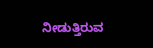ನೀಡುತ್ತಿರುವ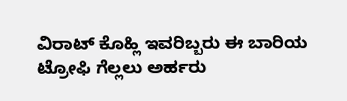ವಿರಾಟ್ ಕೊಹ್ಲಿ ಇವರಿಬ್ಬರು ಈ ಬಾರಿಯ ಟ್ರೋಫಿ ಗೆಲ್ಲಲು ಅರ್ಹರು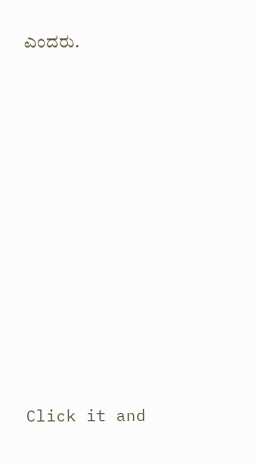ಎಂದರು.












Click it and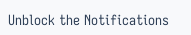Unblock the Notifications